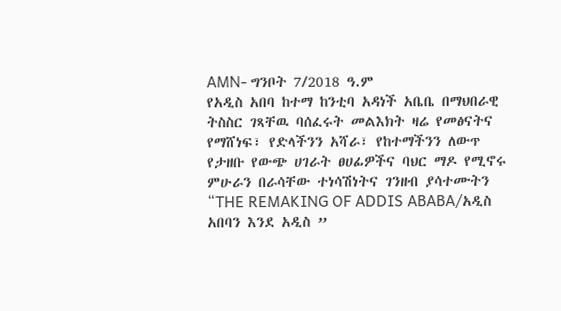AMN- ግንቦት 7/2018 ዓ.ም
የአዲስ አበባ ከተማ ከንቲባ አዳነች አቤቤ በማህበራዊ ትስስር ገጻቸዉ ባሰፈሩት መልእክት ዛሬ የመፅናትና የማሸነፍ፣ የድላችንን አሻራ፣ የከተማችንን ለውጥ የታዘቡ የውጭ ሀገራት ፀሀፊዎችና ባህር ማዶ የሚኖሩ ምሁራን በራሳቸው ተነሳሽነትና ገንዘብ ያሳተሙትን “THE REMAKING OF ADDIS ABABA/አዲስ አበባን እንደ አዲስ ”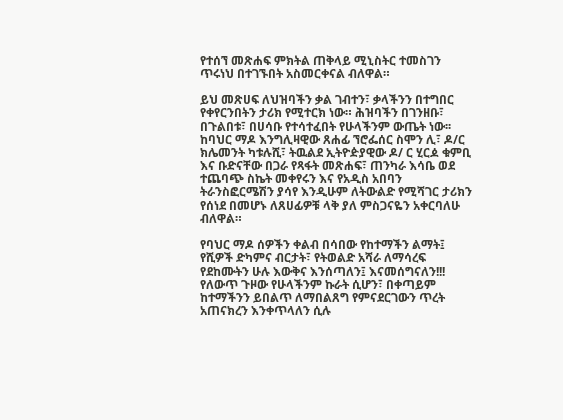የተሰኘ መጽሐፍ ምክትል ጠቅላይ ሚኒስትር ተመስገን ጥሩነህ በተገኙበት አስመርቀናል ብለዋል።

ይህ መጽሀፍ ለህዝባችን ቃል ገብተን፣ ቃላችንን በተግበር የቀየርንበትን ታሪክ የሚተርክ ነው። ሕዝባችን በገንዘቡ፣ በጉልበቱ፣ በሀሳቡ የተሳተፈበት የሁላችንም ውጤት ነው፡፡
ከባህር ማዶ እንግሊዛዊው ጸሐፊ ኘሮፌሰር ስሞን ሊ፣ ዶ/ር ክሌመንት ካቱሉሺ፣ ትዉልደ ኢትዮዽያዊው ዶ/ ር ሂርዾ ቁምቢ እና ቡድናቸው በጋራ የጻፋት መጽሐፍ፣ ጠንካራ እሳቤ ወደ ተጨባጭ ስኬት መቀየሩን እና የአዲስ አበባን ትራንስፎርሜሽን ያሳየ እንዲሁም ለትውልድ የሚሻገር ታሪክን የሰነደ በመሆኑ ለጸሀፊዎቹ ላቅ ያለ ምስጋናዬን አቀርባለሁ ብለዋል።

የባህር ማዶ ሰዎችን ቀልብ በሳበው የከተማችን ልማት፤ የሺዎች ድካምና ብርታት፣ የትወልድ አሻራ ለማሳረፍ የደከሙትን ሁሉ እውቅና እንሰጣለን፤ እናመሰግናለን!!!
የለውጥ ጉዞው የሁላችንም ኩራት ሲሆን፣ በቀጣይም ከተማችንን ይበልጥ ለማበልጸግ የምናደርገውን ጥረት አጠናክረን እንቀጥላለን ሲሉ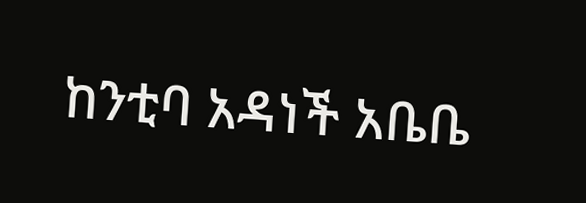ከንቲባ አዳነች አቤቤ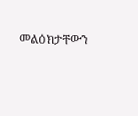መልዕክታቸውን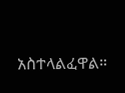አስተላልፈዋል።